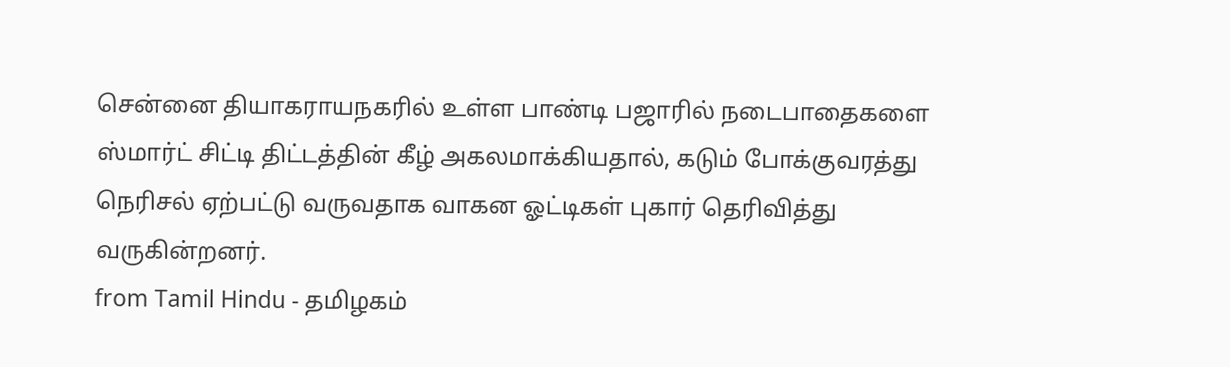சென்னை தியாகராயநகரில் உள்ள பாண்டி பஜாரில் நடைபாதைகளை ஸ்மார்ட் சிட்டி திட்டத்தின் கீழ் அகலமாக்கியதால், கடும் போக்குவரத்து நெரிசல் ஏற்பட்டு வருவதாக வாகன ஓட்டிகள் புகார் தெரிவித்து வருகின்றனர்.
from Tamil Hindu - தமிழகம்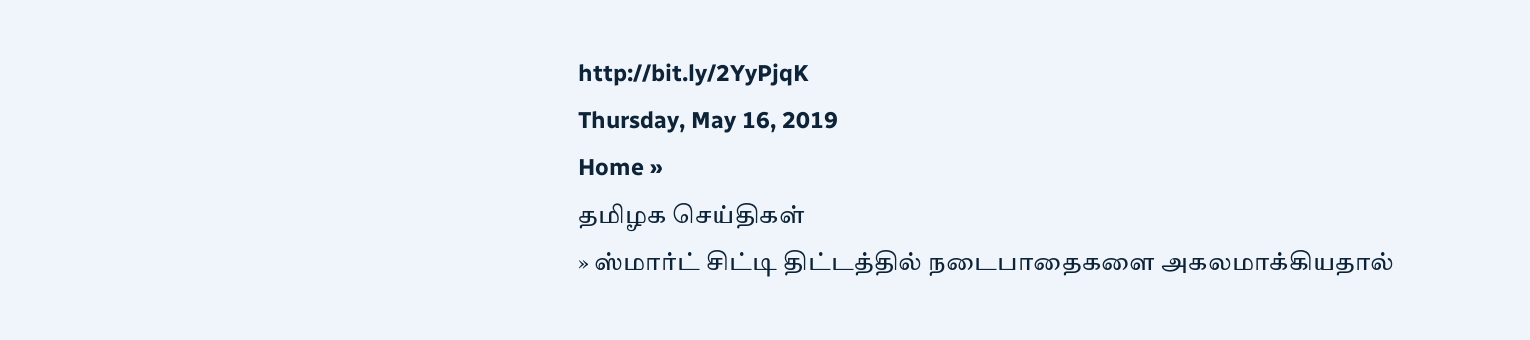http://bit.ly/2YyPjqK
Thursday, May 16, 2019
Home »
தமிழக செய்திகள்
» ஸ்மார்ட் சிட்டி திட்டத்தில் நடைபாதைகளை அகலமாக்கியதால்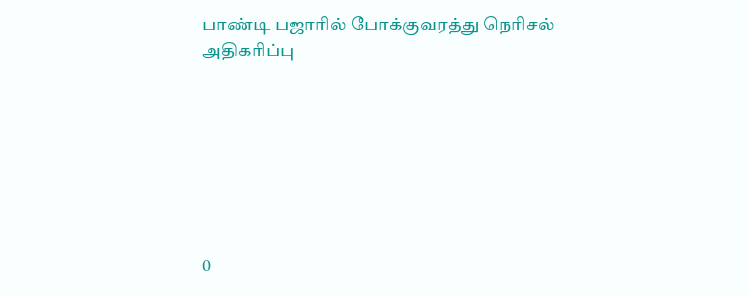பாண்டி பஜாரில் போக்குவரத்து நெரிசல் அதிகரிப்பு







0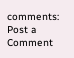comments:
Post a Comment